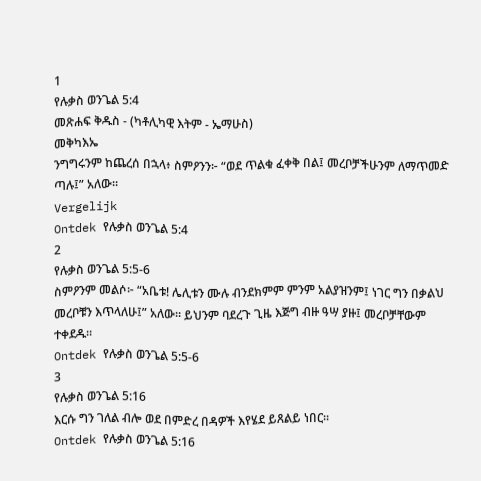1
የሉቃስ ወንጌል 5:4
መጽሐፍ ቅዱስ - (ካቶሊካዊ እትም - ኤማሁስ)
መቅካእኤ
ንግግሩንም ከጨረሰ በኋላ፥ ስምዖንን፦ “ወደ ጥልቁ ፈቀቅ በል፤ መረቦቻችሁንም ለማጥመድ ጣሉ፤” አለው።
Vergelijk
Ontdek የሉቃስ ወንጌል 5:4
2
የሉቃስ ወንጌል 5:5-6
ስምዖንም መልሶ፦ “አቤቱ! ሌሊቱን ሙሉ ብንደክምም ምንም አልያዝንም፤ ነገር ግን በቃልህ መረቦቹን እጥላለሁ፤” አለው። ይህንም ባደረጉ ጊዜ እጅግ ብዙ ዓሣ ያዙ፤ መረቦቻቸውም ተቀደዱ።
Ontdek የሉቃስ ወንጌል 5:5-6
3
የሉቃስ ወንጌል 5:16
እርሱ ግን ገለል ብሎ ወደ በምድረ በዳዎች እየሄደ ይጸልይ ነበር።
Ontdek የሉቃስ ወንጌል 5:16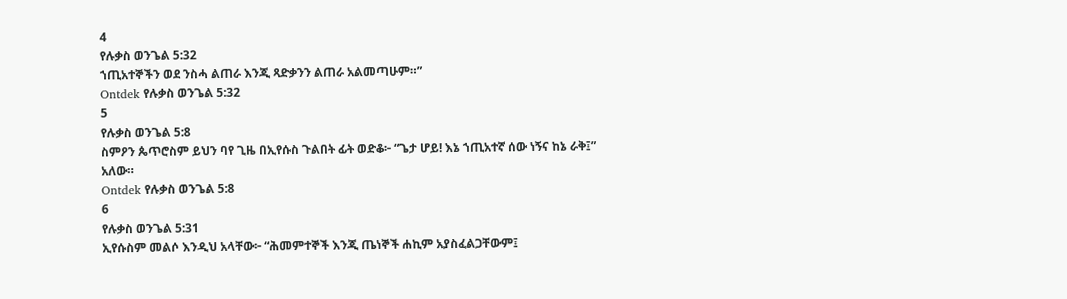4
የሉቃስ ወንጌል 5:32
ኀጢአተኞችን ወደ ንስሓ ልጠራ እንጂ ጻድቃንን ልጠራ አልመጣሁም።”
Ontdek የሉቃስ ወንጌል 5:32
5
የሉቃስ ወንጌል 5:8
ስምዖን ጴጥሮስም ይህን ባየ ጊዜ በኢየሱስ ጉልበት ፊት ወድቆ፦ “ጌታ ሆይ! እኔ ኀጢአተኛ ሰው ነኝና ከኔ ራቅ፤” አለው።
Ontdek የሉቃስ ወንጌል 5:8
6
የሉቃስ ወንጌል 5:31
ኢየሱስም መልሶ እንዲህ አላቸው፦ “ሕመምተኞች እንጂ ጤነኞች ሐኪም አያስፈልጋቸውም፤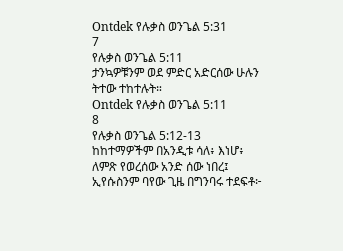Ontdek የሉቃስ ወንጌል 5:31
7
የሉቃስ ወንጌል 5:11
ታንኳዎቹንም ወደ ምድር አድርሰው ሁሉን ትተው ተከተሉት።
Ontdek የሉቃስ ወንጌል 5:11
8
የሉቃስ ወንጌል 5:12-13
ከከተማዎችም በአንዲቱ ሳለ፥ እነሆ፥ ለምጽ የወረሰው አንድ ሰው ነበረ፤ ኢየሱስንም ባየው ጊዜ በግንባሩ ተደፍቶ፦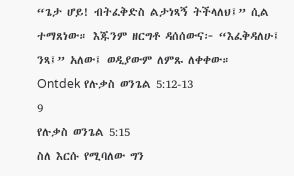“ጌታ ሆይ! ብትፈቅድስ ልታነጻኝ ትችላለህ፤” ሲል ተማጸነው። እጁንም ዘርግቶ ዳሰሰውና፦ “እፈቅዳለሁ፤ ንጻ፤” አለው፤ ወዲያውም ለምጹ ለቀቀው።
Ontdek የሉቃስ ወንጌል 5:12-13
9
የሉቃስ ወንጌል 5:15
ስለ እርሱ የሚባለው ግን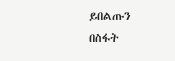ይበልጡን በስፋት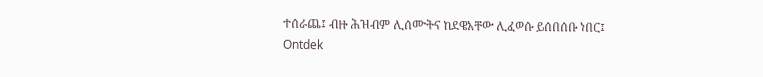ተሰራጨ፤ ብዙ ሕዝብም ሊሰሙትና ከደዌአቸው ሊፈወሱ ይሰበሰቡ ነበር፤
Ontdek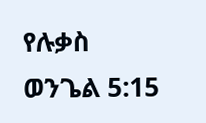የሉቃስ ወንጌል 5:15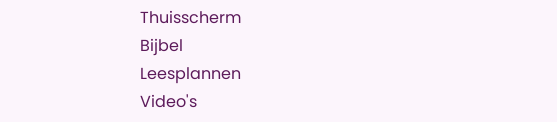Thuisscherm
Bijbel
Leesplannen
Video's